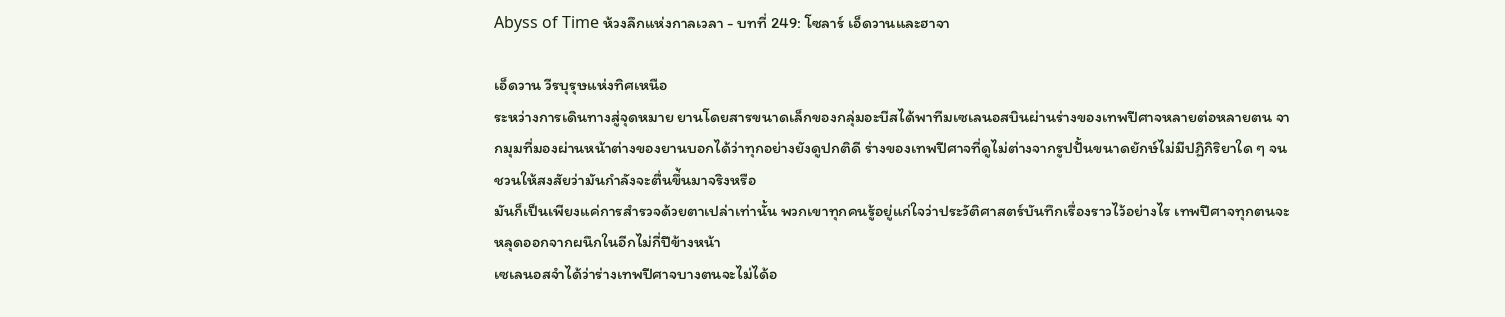Abyss of Time ห้วงลึกแห่งกาลเวลา - บทที่ 249: โซลาร์ เอ็ดวานและฮาจา

เอ็ดวาน วีรบุรุษแห่งทิศเหนือ
ระหว่างการเดินทางสู่จุดหมาย ยานโดยสารขนาดเล็กของกลุ่มอะบีสได้พาทีมเซเลนอสบินผ่านร่างของเทพปีศาจหลายต่อหลายตน จากมุมที่มองผ่านหน้าต่างของยานบอกได้ว่าทุกอย่างยังดูปกติดี ร่างของเทพปีศาจที่ดูไม่ต่างจากรูปปั้นขนาดยักษ์ไม่มีปฏิกิริยาใด ๆ จนชวนให้สงสัยว่ามันกำลังจะตื่นขึ่้นมาจริงหรือ
มันก็เป็นเพียงแค่การสำรวจด้วยตาเปล่าเท่านั้น พวกเขาทุกคนรู้อยู่แก่ใจว่าประวัติศาสตร์บันทึกเรื่องราวไว้อย่างไร เทพปีศาจทุกตนจะหลุดออกจากผนึกในอีกไม่กี่ปีข้างหน้า
เซเลนอสจำได้ว่าร่างเทพปีศาจบางตนจะไม่ได้อ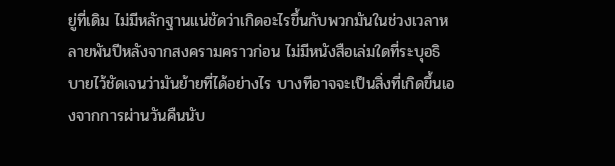ยู่ที่เดิม ไม่มีหลักฐานแน่ชัดว่าเกิดอะไรขึ้นกับพวกมันในช่วงเวลาหลายพันปีหลังจากสงครามคราวก่อน ไม่มีหนังสือเล่มใดที่ระบุอธิบายไว้ชัดเจนว่ามันย้ายที่ได้อย่างไร บางทีอาจจะเป็นสิ่งที่เกิดขึ้นเองจากการผ่านวันคืนนับ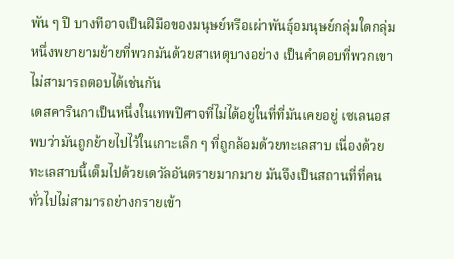พัน ๆ ปี บางทีอาจเป็นฝีมือของมนุษย์หรือเผ่าพันธุ์อมนุษย์กลุ่มใดกลุ่มหนึ่งพยายามย้ายที่พวกมันด้วยสาเหตุบางอย่าง เป็นคำตอบที่พวกเขาไม่สามารถตอบได้เช่นกัน
เดสคารินกาเป็นหนึ่งในเทพปีศาจที่ไม่ได้อยู่ในที่ที่มันเคยอยู่ เซเลนอสพบว่ามันถูกย้ายไปไว้ในเกาะเล็ก ๆ ที่ถูกล้อมด้วยทะเลสาบ เนื่องด้วยทะเลสาบนี้เต็มไปด้วยเดวัลอันตรายมากมาย มันจึงเป็นสถานที่ที่คนทั่วไปไม่สามารถย่างกรายเข้า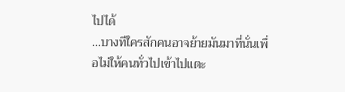ไปได้
…บางทีใครสักคนอาจย้ายมันมาที่นั่นเพื่อไม่ให้คนทั่วไปเข้าไปแตะ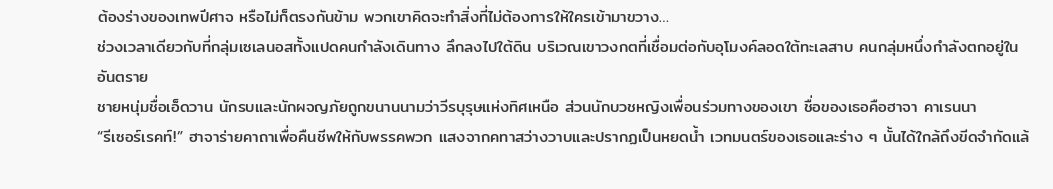ต้องร่างของเทพปีศาจ หรือไม่ก็ตรงกันข้าม พวกเขาคิดจะทำสิ่งที่ไม่ต้องการให้ใครเข้ามาขวาง…
ช่วงเวลาเดียวกับที่กลุ่มเซเลนอสทั้งแปดคนกำลังเดินทาง ลึกลงไปใต้ดิน บริเวณเขาวงกตที่เชื่อมต่อกับอุโมงค์ลอดใต้ทะเลสาบ คนกลุ่มหนึ่งกำลังตกอยู่ในอันตราย
ชายหนุ่มชื่อเอ็ดวาน นักรบและนักผจญภัยถูกขนานนามว่าวีรบุรุษแห่งทิศเหนือ ส่วนนักบวชหญิงเพื่อนร่วมทางของเขา ชื่อของเธอคือฮาจา คาเรนนา
“รีเซอร์เรคท์!” ฮาจาร่ายคาถาเพื่อคืนชีพให้กับพรรคพวก แสงจากคทาสว่างวาบและปรากฏเป็นหยดน้ำ เวทมนตร์ของเธอและร่าง ๆ นั้นได้ใกล้ถึงขีดจำกัดแล้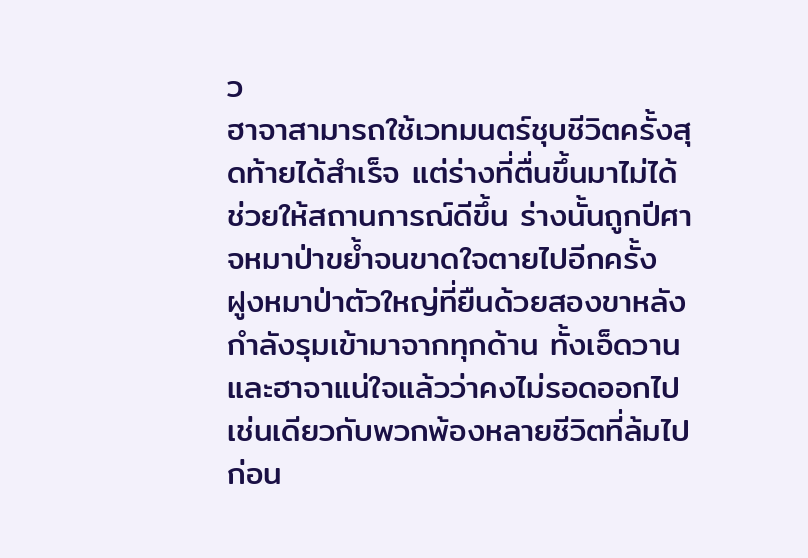ว
ฮาจาสามารถใช้เวทมนตร์ชุบชีวิตครั้งสุดท้ายได้สำเร็จ แต่ร่างที่ตื่นขึ้นมาไม่ได้ช่วยให้สถานการณ์ดีขึ้น ร่างนั้นถูกปีศาจหมาป่าขย้ำจนขาดใจตายไปอีกครั้ง
ฝูงหมาป่าตัวใหญ่ที่ยืนด้วยสองขาหลังกำลังรุมเข้ามาจากทุกด้าน ทั้งเอ็ดวานและฮาจาแน่ใจแล้วว่าคงไม่รอดออกไปเช่นเดียวกับพวกพ้องหลายชีวิตที่ล้มไปก่อน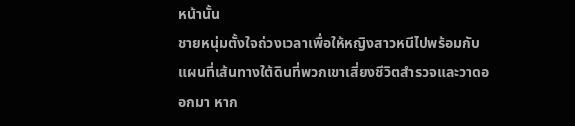หน้านั้น
ชายหนุ่มตั้งใจถ่วงเวลาเพื่อให้หญิงสาวหนีไปพร้อมกับแผนที่เส้นทางใต้ดินที่พวกเขาเสี่ยงชีวิตสำรวจและวาดออกมา หาก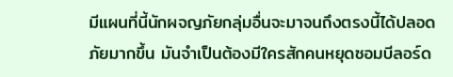มีแผนที่นี้นักผจญภัยกลุ่มอื่นจะมาจนถึงตรงนี้ได้ปลอดภัยมากขึ้น มันจำเป็นต้องมีใครสักคนหยุดซอมบีลอร์ด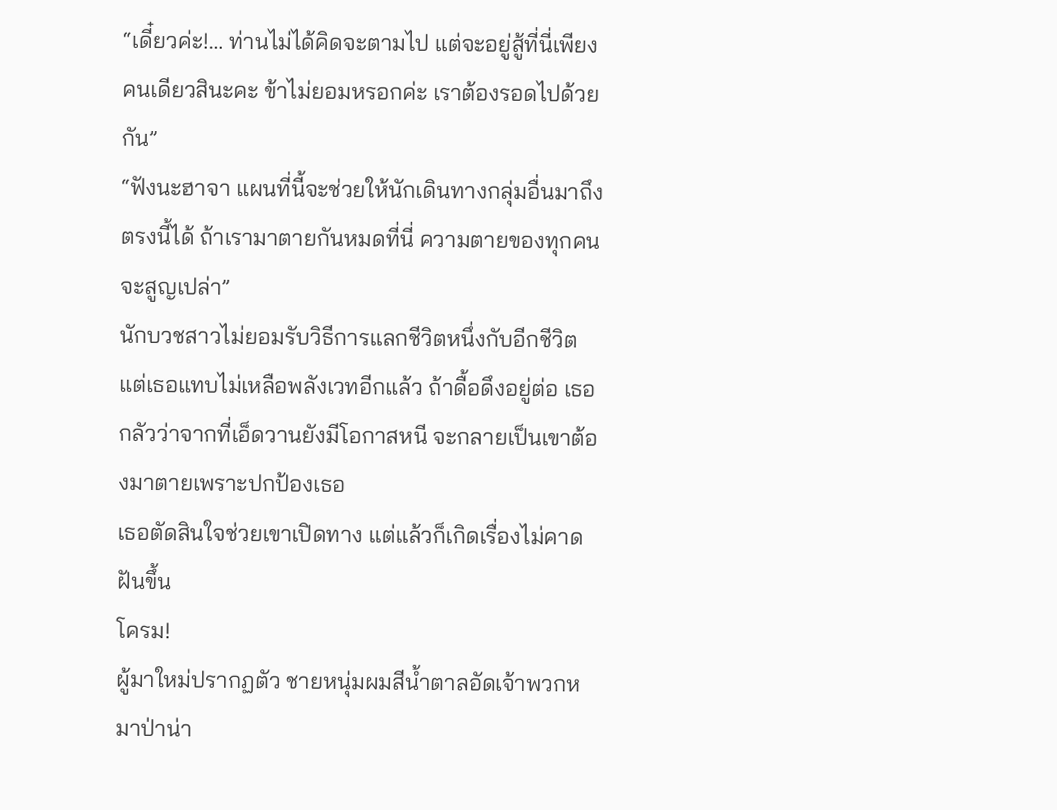“เดี๋ยวค่ะ!… ท่านไม่ได้คิดจะตามไป แต่จะอยู่สู้ที่นี่เพียงคนเดียวสินะคะ ข้าไม่ยอมหรอกค่ะ เราต้องรอดไปด้วยกัน”
“ฟังนะฮาจา แผนที่นี้จะช่วยให้นักเดินทางกลุ่มอื่นมาถึงตรงนี้ได้ ถ้าเรามาตายกันหมดที่นี่ ความตายของทุกคนจะสูญเปล่า”
นักบวชสาวไม่ยอมรับวิธีการแลกชีวิตหนึ่งกับอีกชีวิต แต่เธอแทบไม่เหลือพลังเวทอีกแล้ว ถ้าดื้อดึงอยู่ต่อ เธอกลัวว่าจากที่เอ็ดวานยังมีโอกาสหนี จะกลายเป็นเขาต้องมาตายเพราะปกป้องเธอ
เธอตัดสินใจช่วยเขาเปิดทาง แต่แล้วก็เกิดเรื่องไม่คาดฝันขึ้น
โครม!
ผู้มาใหม่ปรากฏตัว ชายหนุ่มผมสีน้ำตาลอัดเจ้าพวกหมาป่าน่า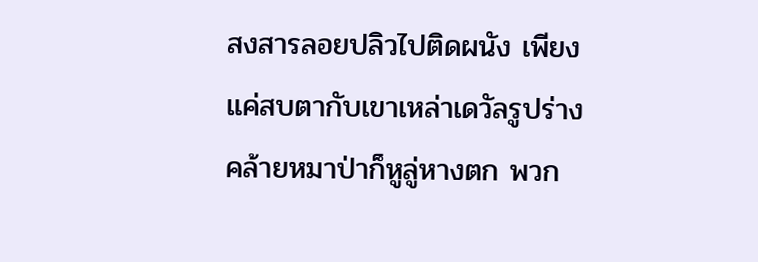สงสารลอยปลิวไปติดผนัง เพียงแค่สบตากับเขาเหล่าเดวัลรูปร่างคล้ายหมาป่าก็หูลู่หางตก พวก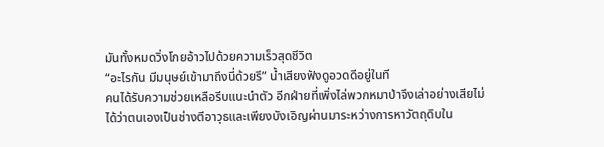มันทั้งหมดวิ่งโกยอ้าวไปด้วยความเร็วสุดชีวิต
“อะไรกัน มีมนุษย์เข้ามาถึงนี่ด้วยรึ” น้ำเสียงฟังดูอวดดีอยู่ในที
คนได้รับความช่วยเหลือรีบแนะนำตัว อีกฝ่ายที่เพิ่งไล่พวกหมาป่าจึงเล่าอย่างเสียไม่ได้ว่าตนเองเป็นช่างตีอาวุธและเพียงบังเอิญผ่านมาระหว่างการหาวัตถุดิบใน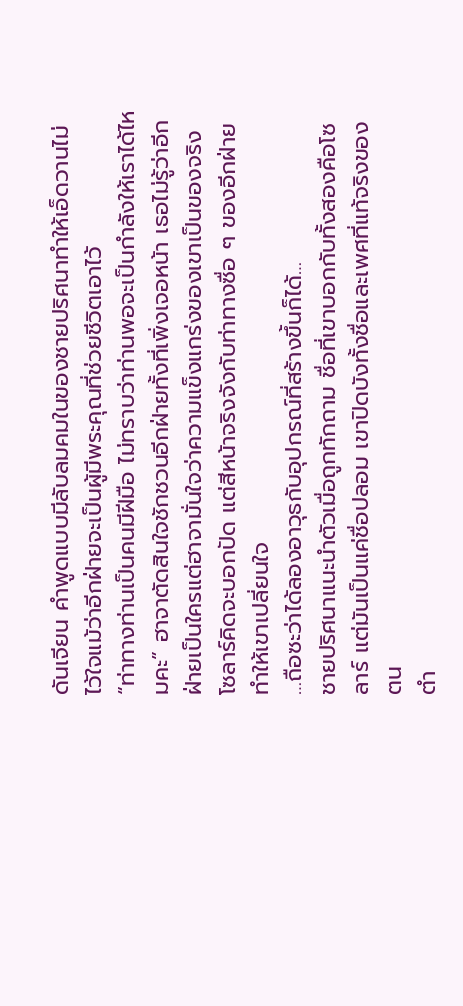ดันเจียน คำพูดแบบมีลับลมคมในของชายปริศนาทำให้เอ็ดวานไม่ไว้ใจแม้ว่าอีกฝ่ายจะเป็นผู้มีพระคุณที่ช่วยชีวิตเอาไว้
“ท่าทางท่านเป็นคนมีฝีมือ ไม่ทราบว่าท่านพอจะเป็นกำลังให้เราได้ไหมคะ” ฮาจาตัดสินใจชักชวนอีกฝ่ายทั้งที่เพิ่งเจอหน้า เธอไม่รู้ว่าอีกฝ่ายเป็นใครแต่ฮาจามั่นใจว่าความแข็งแกร่งของเขาเป็นของจริง
โซลาร์คิดจะบอกปัด แต่สีหน้าจริงจังกับท่าทางซื่อ ๆ ของอีกฝ่ายทำให้เขาเปลี่ยนใจ
…ถือซะว่าได้ลองอาวุธกับอุปกรณ์ที่สร้างขึ้นก็ได้…
ชายปริศนาแนะนำตัวเมื่อถูกทักถาม ชื่อที่เขาบอกกับทั้งสองคือโซลาร์ แต่มันเป็นแค่ชื่อปลอม เขาปิดบังทั้งชื่อและเพศที่แท้จริงของตน
ตำ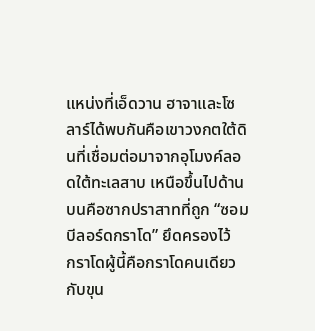แหน่งที่เอ็ดวาน ฮาจาและโซลาร์ได้พบกันคือเขาวงกตใต้ดินที่เชื่อมต่อมาจากอุโมงค์ลอดใต้ทะเลสาบ เหนือขึ้นไปด้านบนคือซากปราสาทที่ถูก “ซอมบีลอร์ดกราโด” ยึดครองไว้
กราโดผู้นี้คือกราโดคนเดียวกับขุน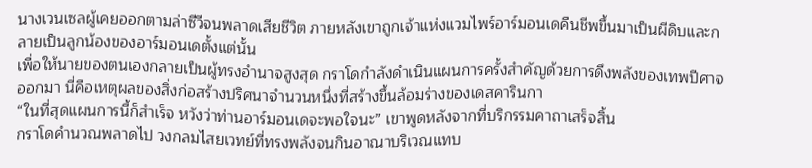นางเวนเซลผู้เคยออกตามล่าซีวีจนพลาดเสียชีวิต ภายหลังเขาถูกเจ้าแห่งแวมไพร์อาร์มอนเดคืนชีพขึ้นมาเป็นผีดิบและกลายเป็นลูกน้องของอาร์มอนเดตั้งแต่นั้น
เพื่อให้นายของตนเองกลายเป็นผู้ทรงอำนาจสูงสุด กราโดกำลังดำเนินแผนการครั้งสำคัญด้วยการดึงพลังของเทพปีศาจออกมา นี่คือเหตุผลของสิ่งก่อสร้างปริศนาจำนวนหนึ่งที่สร้างขึ้นล้อมร่างของเดสคารินกา
“ในที่สุดแผนการนี้ก็สำเร็จ หวังว่าท่านอาร์มอนเดจะพอใจนะ” เขาพูดหลังจากที่บริกรรมคาถาเสร็จสิ้น
กราโดคำนวณพลาดไป วงกลมไสยเวทย์ที่ทรงพลังจนกินอาณาบริเวณแทบ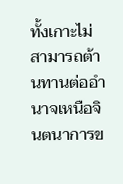ทั้งเกาะไม่สามารถต้านทานต่ออำนาจเหนือจินตนาการข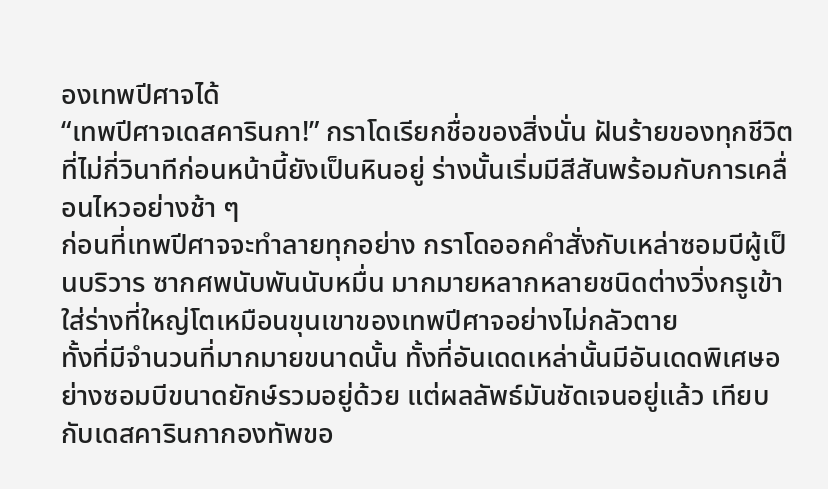องเทพปีศาจได้
“เทพปีศาจเดสคารินกา!” กราโดเรียกชื่อของสิ่งนั่น ฝันร้ายของทุกชีวิตที่ไม่กี่วินาทีก่อนหน้านี้ยังเป็นหินอยู่ ร่างนั้นเริ่มมีสีสันพร้อมกับการเคลื่อนไหวอย่างช้า ๆ
ก่อนที่เทพปีศาจจะทำลายทุกอย่าง กราโดออกคำสั่งกับเหล่าซอมบีผู้เป็นบริวาร ซากศพนับพันนับหมื่น มากมายหลากหลายชนิดต่างวิ่งกรูเข้าใส่ร่างที่ใหญ่โตเหมือนขุนเขาของเทพปีศาจอย่างไม่กลัวตาย
ทั้งที่มีจำนวนที่มากมายขนาดนั้น ทั้งที่อันเดดเหล่านั้นมีอันเดดพิเศษอย่างซอมบีขนาดยักษ์รวมอยู่ด้วย แต่ผลลัพธ์มันชัดเจนอยู่แล้ว เทียบกับเดสคารินกากองทัพขอ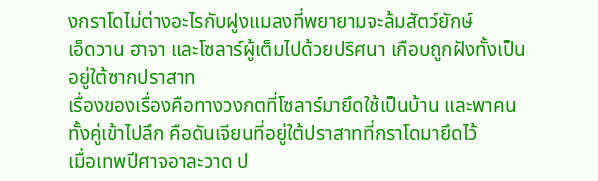งกราโดไม่ต่างอะไรกับฝูงแมลงที่พยายามจะล้มสัตว์ยักษ์
เอ็ดวาน ฮาจา และโซลาร์ผู้เต็มไปด้วยปริศนา เกือบถูกฝังทั้งเป็นอยู่ใต้ซากปราสาท
เรื่องของเรื่องคือทางวงกตที่โซลาร์มายึดใช้เป็นบ้าน และพาคนทั้งคู่เข้าไปลึก คือดันเจียนที่อยู่ใต้ปราสาทที่กราโดมายึดไว้
เมื่อเทพปีศาจอาละวาด ป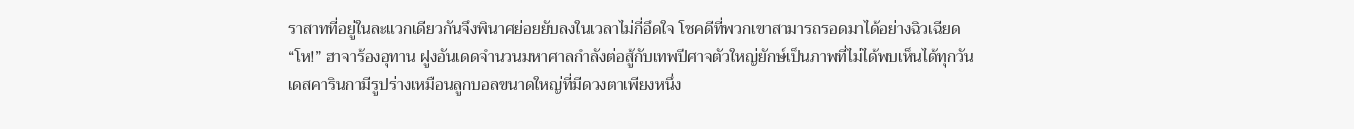ราสาทที่อยู่ในละแวกเดียวกันจึงพินาศย่อยยับลงในเวลาไม่กี่อึดใจ โชคดีที่พวกเขาสามารถรอดมาได้อย่างฉิวเฉียด
“โห!” ฮาจาร้องอุทาน ฝูงอันเดดจำนวนมหาศาลกำลังต่อสู้กับเทพปีศาจตัวใหญ่ยักษ์เป็นภาพที่ไม่ได้พบเห็นได้ทุกวัน
เดสคารินกามีรูปร่างเหมือนลูกบอลขนาดใหญ่ที่มีดวงตาเพียงหนึ่ง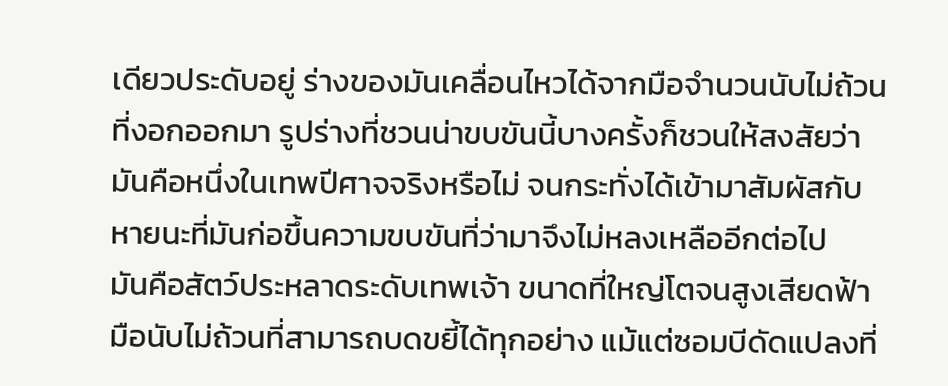เดียวประดับอยู่ ร่างของมันเคลื่อนไหวได้จากมือจำนวนนับไม่ถ้วนที่งอกออกมา รูปร่างที่ชวนน่าขบขันนี้บางครั้งก็ชวนให้สงสัยว่ามันคือหนึ่งในเทพปีศาจจริงหรือไม่ จนกระทั่งได้เข้ามาสัมผัสกับหายนะที่มันก่อขึ้นความขบขันที่ว่ามาจึงไม่หลงเหลืออีกต่อไป
มันคือสัตว์ประหลาดระดับเทพเจ้า ขนาดที่ใหญ่โตจนสูงเสียดฟ้า มือนับไม่ถ้วนที่สามารถบดขยี้ได้ทุกอย่าง แม้แต่ซอมบีดัดแปลงที่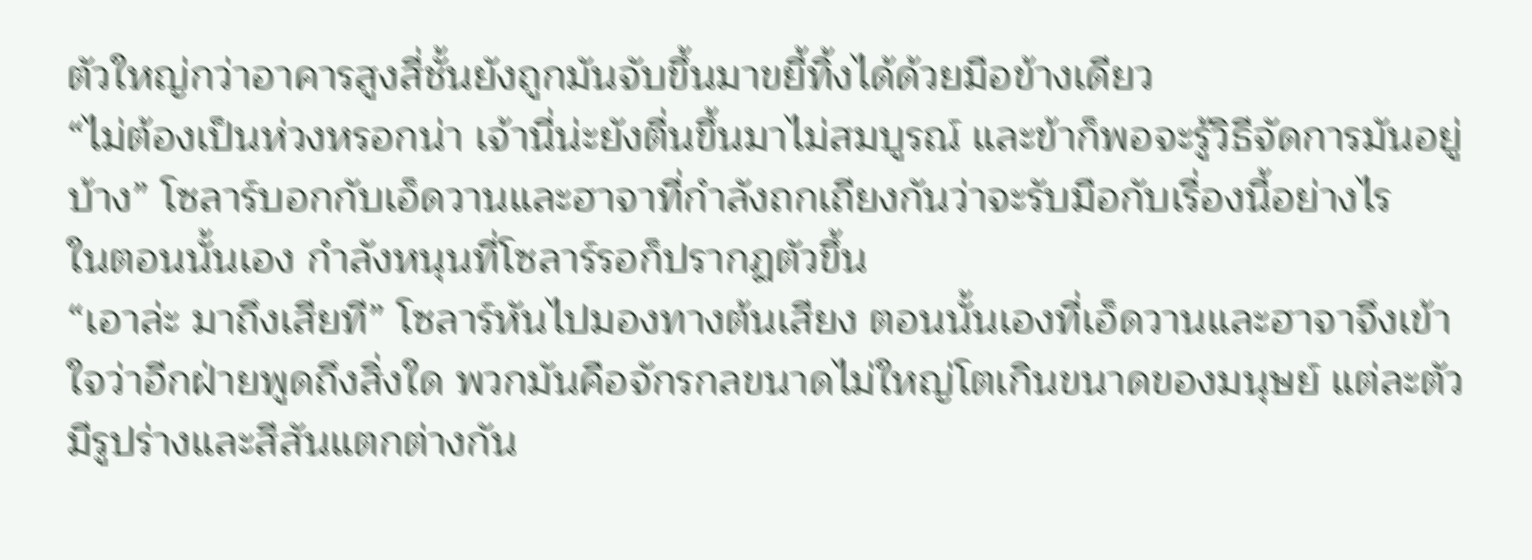ตัวใหญ่กว่าอาคารสูงสี่ชั้นยังถูกมันจับขึ้นมาขยี้ทิ้งได้ด้วยมือข้างเดียว
“ไม่ต้องเป็นห่วงหรอกน่า เจ้านี่น่ะยังตื่นขึ้นมาไม่สมบูรณ์ และข้าก็พอจะรู้วิธีจัดการมันอยู่บ้าง” โซลาร์บอกกับเอ็ดวานและฮาจาที่กำลังถกเถียงกันว่าจะรับมือกับเรื่องนี้อย่างไร
ในตอนนั้นเอง กำลังหนุนที่โซลาร์รอก็ปรากฏตัวขึ้น
“เอาล่ะ มาถึงเสียที” โซลาร์หันไปมองทางต้นเสียง ตอนนั้นเองที่เอ็ดวานและฮาจาจึงเข้าใจว่าอีกฝ่ายพูดถึงสิ่งใด พวกมันคือจักรกลขนาดไม่ใหญ่โตเกินขนาดของมนุษย์ แต่ละตัวมีรูปร่างและสีสันแตกต่างกัน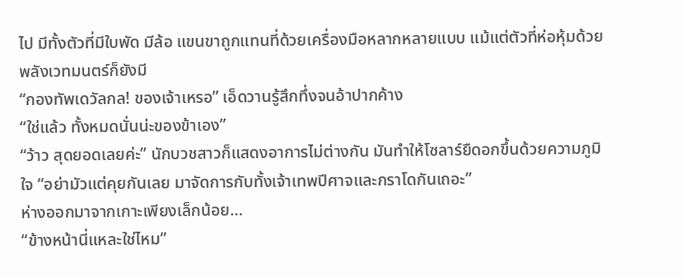ไป มีทั้งตัวที่มีใบพัด มีล้อ แขนขาถูกแทนที่ด้วยเครื่องมือหลากหลายแบบ แม้แต่ตัวที่ห่อหุ้มด้วยพลังเวทมนตร์ก็ยังมี
“กองทัพเดวัลกล! ของเจ้าเหรอ” เอ็ดวานรู้สึกทึ่งจนอ้าปากค้าง
“ใช่แล้ว ทั้งหมดนั่นน่ะของข้าเอง”
“ว้าว สุดยอดเลยค่ะ” นักบวชสาวก็แสดงอาการไม่ต่างกัน มันทำให้โซลาร์ยืดอกขึ้นด้วยความภูมิใจ “อย่ามัวแต่คุยกันเลย มาจัดการกับทั้งเจ้าเทพปีศาจและกราโดกันเถอะ”
ห่างออกมาจากเกาะเพียงเล็กน้อย…
“ข้างหน้านี่แหละใช่ไหม”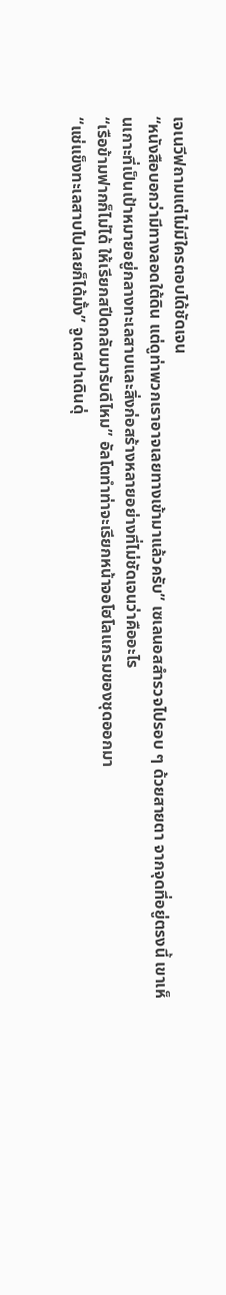เจเนวีฟถามแต่ไม่มีใครตอบได้ชัดเจน
“หนังสือบอกว่ามีทางลอดใต้ดิน แต่ดูท่าพวกเราอาจเลยทางเข้ามาแล้วครับ” เซเลนอสสำรวจไปรอบ ๆ ด้วยสายตา จากจุดที่อยู่ตรงนี้ เขาเห็นเกาะที่เป็นเป้าหมายอยู่กลางทะเลสาบและสิ่งก่อสร้างหลายอย่างที่ไม่ชัดเจนว่าคืออะไร
“เรือข้ามฟากก็ไม่ได้ ให้เรียกสปีดกลับมารับดีไหม” อัลโตทำท่าจะเรียกหน้าจอโฮโลแกรมของชุดออกมา
“แช่แข็งทะเลสาบไปเลยก็ได้มั้ง” จูเดสปาเดินดุ่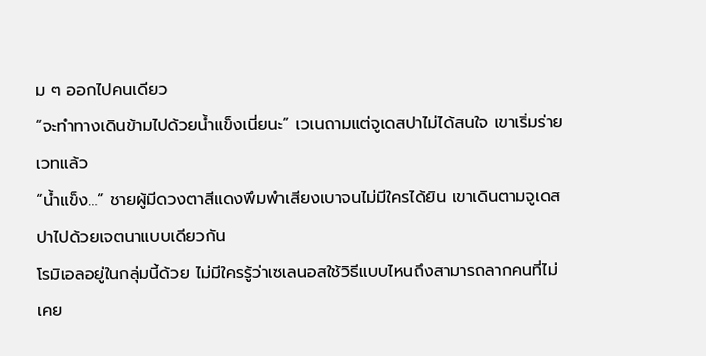ม ๆ ออกไปคนเดียว
“จะทำทางเดินข้ามไปด้วยน้ำแข็งเนี่ยนะ” เวเนถามแต่จูเดสปาไม่ได้สนใจ เขาเริ่มร่ายเวทแล้ว
“น้ำแข็ง…” ชายผู้มีดวงตาสีแดงพึมพำเสียงเบาจนไม่มีใครได้ยิน เขาเดินตามจูเดสปาไปด้วยเจตนาแบบเดียวกัน
โรมิเอลอยู่ในกลุ่มนี้ด้วย ไม่มีใครรู้ว่าเซเลนอสใช้วิธีแบบไหนถึงสามารถลากคนที่ไม่เคย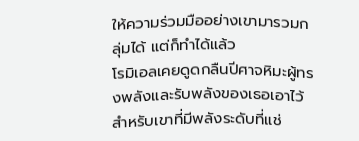ให้ความร่วมมืออย่างเขามารวมกลุ่มได้ แต่ก็ทำได้แล้ว
โรมิเอลเคยดูดกลืนปีศาจหิมะผู้ทรงพลังและรับพลังของเธอเอาไว้ สำหรับเขาที่มีพลังระดับที่แช่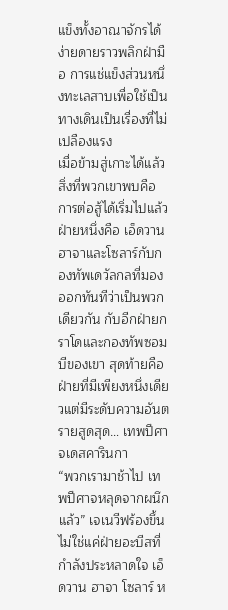แข็งทั้งอาณาจักรได้ง่ายดายราวพลิกฝ่ามือ การแช่แข็งส่วนหนึ่งทะเลสาบเพื่อใช้เป็นทางเดินเป็นเรื่องที่ไม่เปลืองแรง
เมื่อข้ามสู่เกาะได้แล้ว สิ่งที่พวกเขาพบคือการต่อสู้ได้เริ่มไปแล้ว ฝ่ายหนึ่งคือ เอ็ดวาน ฮาจาและโซลาร์กับกองทัพเดวัลกลที่มองออกทันทีว่าเป็นพวกเดียวกัน กับอีกฝ่ายกราโดและกองทัพซอมบีของเขา สุดท้ายคือฝ่ายที่มีเพียงหนึ่งเดียวแต่มีระดับความอันตรายสูดสุด… เทพปีศาจเดสคารินกา
“พวกเรามาช้าไป เทพปีศาจหลุดจากผนึกแล้ว” เจเนวีฟร้องขึ้น
ไม่ใช่แค่ฝ่ายอะบีสที่กำลังประหลาดใจ เอ็ดวาน ฮาจา โซลาร์ ห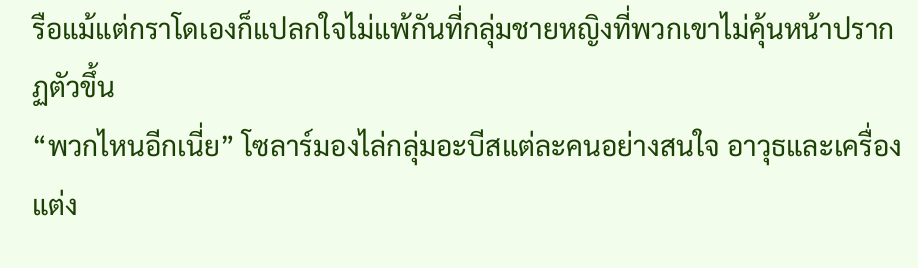รือแม้แต่กราโดเองก็แปลกใจไม่แพ้กันที่กลุ่มชายหญิงที่พวกเขาไม่คุ้นหน้าปรากฏตัวขึ้น
“พวกไหนอีกเนี่ย” โซลาร์มองไล่กลุ่มอะบีสแต่ละคนอย่างสนใจ อาวุธและเครื่องแต่ง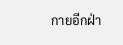กายอีกฝ่า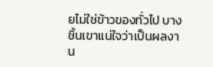ยไม่ใช่ข้าวของทั่วไป บางชิ้นเขาแน่ใจว่าเป็นผลงาน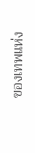ของเทพแห่ง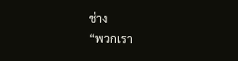ช่าง
“พวกเรา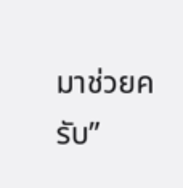มาช่วยครับ”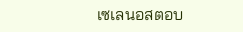เซเลนอสตอบ